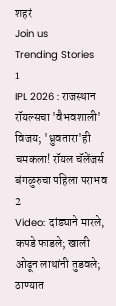शहरं
Join us
Trending Stories
1
IPL 2026 : राजस्थान रॉयल्सचा 'वैभवशाली' विजय; 'ध्रुवतारा'ही चमकला! रॉयल चॅलेंजर्स बंगळुरुचा पहिला पराभव
2
Video: दांड्याने मारले, कपडे फाडले; खाली ओढून लाथांनी तुडवले; ठाण्यात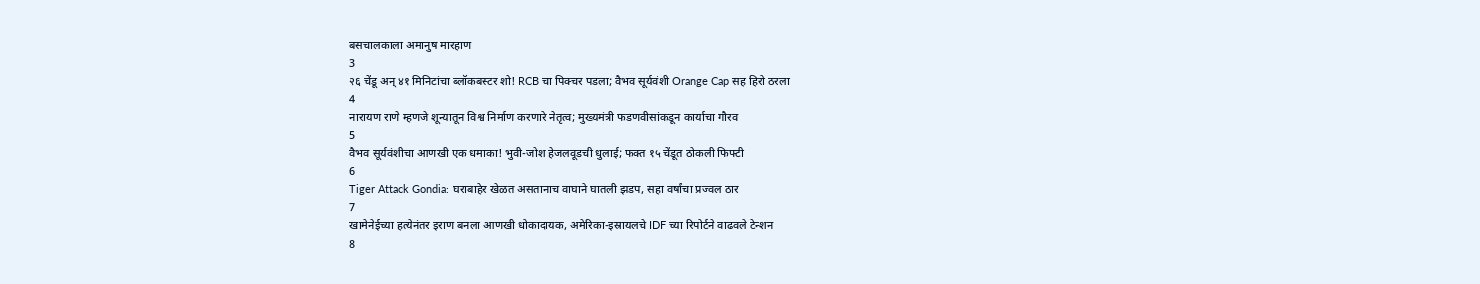बसचालकाला अमानुष मारहाण
3
२६ चेंडू अन् ४१ मिनिटांचा ब्लॉकबस्टर शो! RCB चा पिक्चर पडला; वैभव सूर्यवंशी Orange Cap सह हिरो ठरला
4
नारायण राणे म्हणजे शून्यातून विश्व निर्माण करणारे नेतृत्व; मुख्यमंत्री फडणवीसांकडून कार्याचा गौरव
5
वैभव सूर्यवंशीचा आणखी एक धमाका! भुवी-जोश हेजलवूडची धुलाई; फक्त १५ चेंडूत ठोकली फिफ्टी
6
Tiger Attack Gondia: घराबाहेर खेळत असतानाच वाघाने घातली झडप, सहा वर्षांचा प्रज्वल ठार
7
खामेनेईच्या हत्येनंतर इराण बनला आणखी धोकादायक, अमेरिका-इस्रायलचे IDF च्या रिपोर्टने वाढवले टेन्शन
8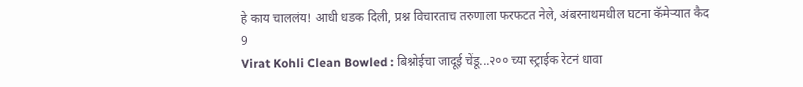हे काय चाललंय! आधी धडक दिली, प्रश्न विचारताच तरुणाला फरफटत नेले, अंबरनाथमधील घटना कॅमेऱ्यात कैद
9
Virat Kohli Clean Bowled : बिश्नोईचा जादूई चेंडू...२०० च्या स्ट्राईक रेटनं धावा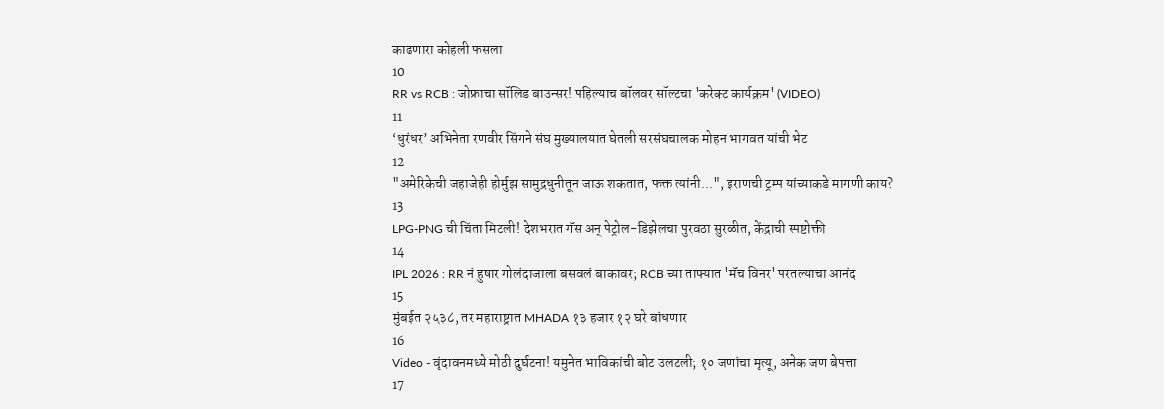काढणारा कोहली फसला
10
RR vs RCB : जोफ्राचा सॉलिड बाउन्सर! पहिल्याच बॉलवर सॉल्टचा 'करेक्ट कार्यक्रम' (VIDEO)
11
‘धुरंधर’ अभिनेता रणवीर सिंगने संघ मुख्यालयात घेतली सरसंघचालक मोहन भागवत यांची भेट
12
"अमेरिकेची जहाजेही होर्मुझ सामुद्रधुनीतून जाऊ शकतात, फक्त त्यांनी...", इराणची ट्रम्प यांच्याकडे मागणी काय?
13
LPG-PNG ची चिंता मिटली! देशभरात गॅस अन् पेट्रोल-डिझेलचा पुरवठा सुरळीत, केंद्राची स्पष्टोक्ती
14
IPL 2026 : RR नं हुषार गोलंदाजाला बसवलं बाकावर; RCB च्या ताफ्यात 'मॅच विनर' परतल्याचा आनंद
15
मुंबईत २५३८, तर महाराष्ट्रात MHADA १३ हजार १२ घरे बांधणार
16
Video - वृंदावनमध्ये मोठी दुर्घटना! यमुनेत भाविकांची बोट उलटली; १० जणांचा मृत्यू, अनेक जण बेपत्ता
17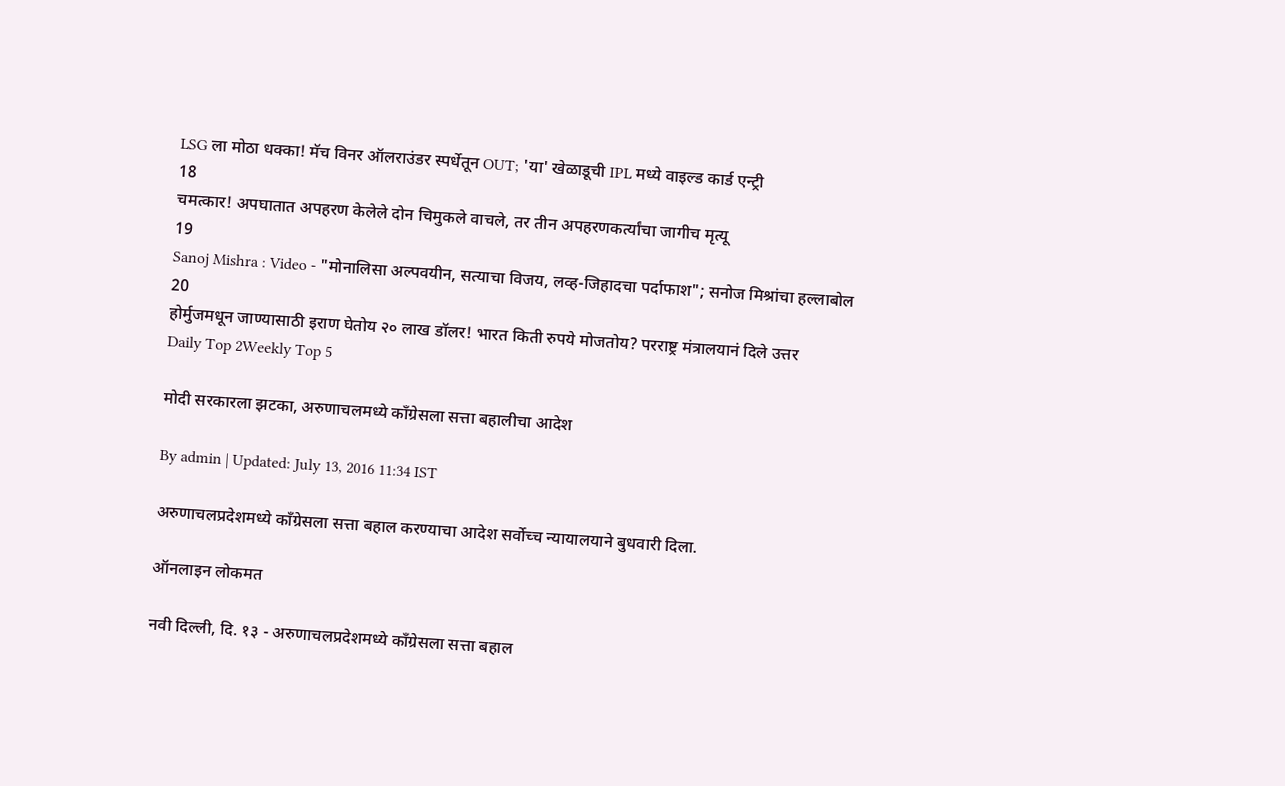LSG ला मोठा धक्का! मॅच विनर ऑलराउंडर स्पर्धेतून OUT; 'या' खेळाडूची IPL मध्ये वाइल्ड कार्ड एन्ट्री
18
चमत्कार! अपघातात अपहरण केलेले दोन चिमुकले वाचले, तर तीन अपहरणकर्त्यांचा जागीच मृत्यू
19
Sanoj Mishra : Video - "मोनालिसा अल्पवयीन, सत्याचा विजय, लव्ह-जिहादचा पर्दाफाश"; सनोज मिश्रांचा हल्लाबोल
20
होर्मुजमधून जाण्यासाठी इराण घेतोय २० लाख डॉलर! भारत किती रुपये मोजतोय? परराष्ट्र मंत्रालयानं दिले उत्तर
Daily Top 2Weekly Top 5

मोदी सरकारला झटका, अरुणाचलमध्ये काँग्रेसला सत्ता बहालीचा आदेश

By admin | Updated: July 13, 2016 11:34 IST

अरुणाचलप्रदेशमध्ये काँग्रेसला सत्ता बहाल करण्याचा आदेश सर्वोच्च न्यायालयाने बुधवारी दिला.

ऑनलाइन लोकमत

नवी दिल्ली, दि. १३ - अरुणाचलप्रदेशमध्ये काँग्रेसला सत्ता बहाल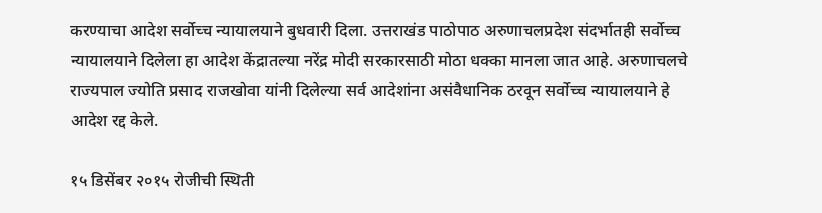करण्याचा आदेश सर्वोच्च न्यायालयाने बुधवारी दिला. उत्तराखंड पाठोपाठ अरुणाचलप्रदेश संदर्भातही सर्वोच्च न्यायालयाने दिलेला हा आदेश केंद्रातल्या नरेंद्र मोदी सरकारसाठी मोठा धक्का मानला जात आहे. अरुणाचलचे राज्यपाल ज्योति प्रसाद राजखोवा यांनी दिलेल्या सर्व आदेशांना असंवैधानिक ठरवून सर्वोच्च न्यायालयाने हे आदेश रद्द केले.

१५ डिसेंबर २०१५ रोजीची स्थिती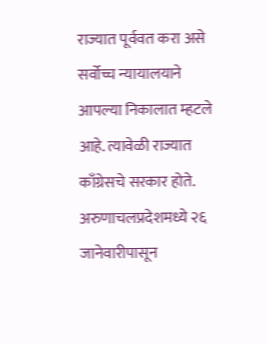राज्यात पूर्ववत करा असे सर्वोच्च न्यायालयाने आपल्या निकालात म्हटले आहे. त्यावेळी राज्यात काँग्रेसचे सरकार होते. अरुणाचलप्रदेशमध्ये २६ जानेवारीपासून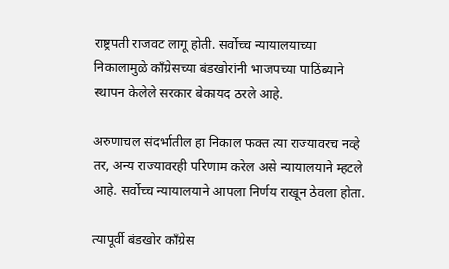राष्ट्रपती राजवट लागू होती. सर्वोच्च न्यायालयाच्या निकालामुळे काँग्रेसच्या बंडखोरांनी भाजपच्या पाठिंब्याने स्थापन केलेले सरकार बेकायद ठरले आहे.

अरुणाचल संदर्भातील हा निकाल फक्त त्या राज्यावरच नव्हे तर, अन्य राज्यावरही परिणाम करेल असे न्यायालयाने म्हटले आहे. सर्वोच्च न्यायालयाने आपला निर्णय राखून ठेवला होता.

त्यापूर्वी बंडखोर काँग्रेस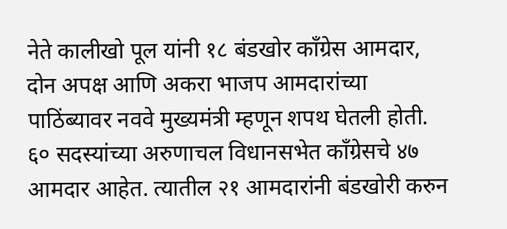नेते कालीखो पूल यांनी १८ बंडखोर काँग्रेस आमदार, दोन अपक्ष आणि अकरा भाजप आमदारांच्या पाठिंब्यावर नववे मुख्यमंत्री म्हणून शपथ घेतली होती. ६० सदस्यांच्या अरुणाचल विधानसभेत काँग्रेसचे ४७ आमदार आहेत. त्यातील २१ आमदारांनी बंडखोरी करुन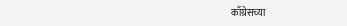काँग्रेसच्या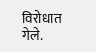विरोधात गेले.